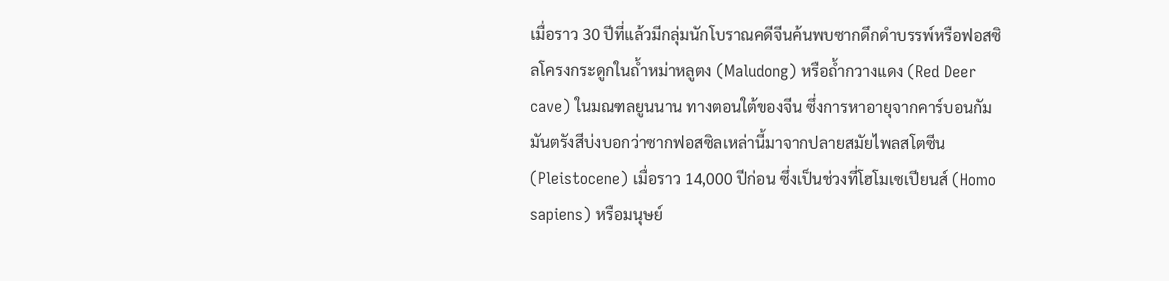เมื่อราว 30 ปีที่แล้วมีกลุ่มนักโบราณคดีจีนค้นพบซากดึกดำบรรพ์หรือฟอสซิลโครงกระดูกในถ้ำหม่าหลูตง (Maludong) หรือถ้ำกวางแดง (Red Deer cave) ในมณฑลยูนนาน ทางตอนใต้ของจีน ซึ่งการหาอายุจากคาร์บอนกัมมันตรังสีบ่งบอกว่าซากฟอสซิลเหล่านี้มาจากปลายสมัยไพลสโตซีน (Pleistocene) เมื่อราว 14,000 ปีก่อน ซึ่งเป็นช่วงที่โฮโมเซเปียนส์ (Homo sapiens) หรือมนุษย์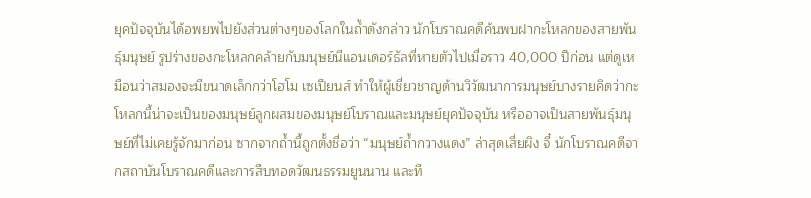ยุคปัจจุบันได้อพยพไปยังส่วนต่างๆของโลกในถ้ำดังกล่าว นักโบราณคดีค้นพบฝากะโหลกของสายพันธุ์มนุษย์ รูปร่างของกะโหลกคล้ายกับมนุษย์นีแอนเดอร์ธัลที่หายตัวไปเมื่อราว 40,000 ปีก่อน แต่ดูเหมือนว่าสมองจะมีขนาดเล็กกว่าโฮโม เซเปียนส์ ทำให้ผู้เชี่ยวชาญด้านวิวัฒนาการมนุษย์บางรายคิดว่ากะโหลกนี้น่าจะเป็นของมนุษย์ลูกผสมของมนุษย์โบราณและมนุษย์ยุคปัจจุบัน หรืออาจเป็นสายพันธุ์มนุษย์ที่ไม่เคยรู้จักมาก่อน ซากจากถ้ำนี้ถูกตั้งชื่อว่า “มนุษย์ถ้ำกวางแดง” ล่าสุดเสี่ยผิง จี๋ นักโบราณคดีจากสถาบันโบราณคดีและการสืบทอดวัฒนธรรมยูนนาน และที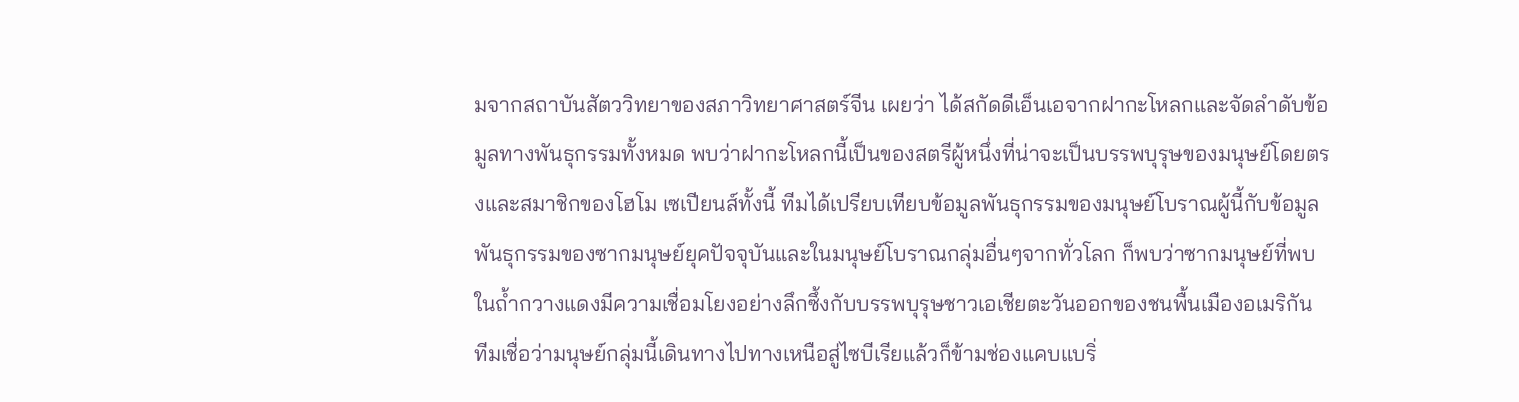มจากสถาบันสัตววิทยาของสภาวิทยาศาสตร์จีน เผยว่า ได้สกัดดีเอ็นเอจากฝากะโหลกและจัดลำดับข้อมูลทางพันธุกรรมทั้งหมด พบว่าฝากะโหลกนี้เป็นของสตรีผู้หนึ่งที่น่าจะเป็นบรรพบุรุษของมนุษย์โดยตรงและสมาชิกของโฮโม เซเปียนส์ทั้งนี้ ทีมได้เปรียบเทียบข้อมูลพันธุกรรมของมนุษย์โบราณผู้นี้กับข้อมูลพันธุกรรมของซากมนุษย์ยุคปัจจุบันและในมนุษย์โบราณกลุ่มอื่นๆจากทั่วโลก ก็พบว่าซากมนุษย์ที่พบในถ้ำกวางแดงมีความเชื่อมโยงอย่างลึกซึ้งกับบรรพบุรุษชาวเอเชียตะวันออกของชนพื้นเมืองอเมริกัน ทีมเชื่อว่ามนุษย์กลุ่มนี้เดินทางไปทางเหนือสู่ไซบีเรียแล้วก็ข้ามช่องแคบแบริ่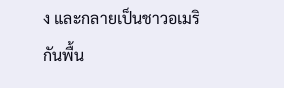ง และกลายเป็นชาวอเมริกันพื้น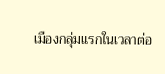เมืองกลุ่มแรกในเวลาต่อ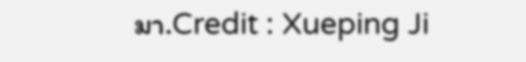มา.Credit : Xueping Ji